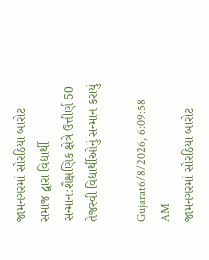જામનગરમાં સોરઠિયા બારોટ સમાજ દ્વારા વિદ્યાર્થી સન્માન:શૈક્ષણિક ક્ષેત્રે ઉત્તીર્ણ 50 તેજસ્વી વિદ્યાર્થીઓનું સન્માન કરાયું

Gujarat6/8/2026, 6:09:58 AM
જામનગરમાં સોરઠિયા બારોટ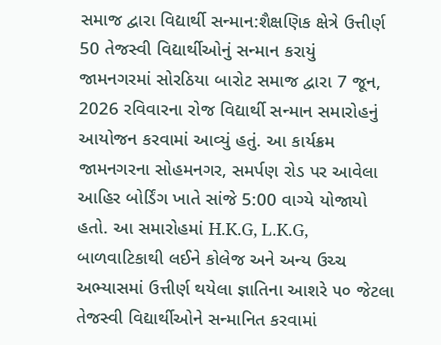સમાજ દ્વારા વિદ્યાર્થી સન્માન:શૈક્ષણિક ક્ષેત્રે ઉત્તીર્ણ 50 તેજસ્વી વિદ્યાર્થીઓનું સન્માન કરાયું
જામનગરમાં સોરઠિયા બારોટ સમાજ દ્વારા 7 જૂન, 2026 રવિવારના રોજ વિદ્યાર્થી સન્માન સમારોહનું આયોજન કરવામાં આવ્યું હતું. આ કાર્યક્રમ જામનગરના સોહમનગર, સમર્પણ રોડ પર આવેલા આહિર બોર્ડિંગ ખાતે સાંજે 5:00 વાગ્યે યોજાયો હતો. આ સમારોહમાં H.K.G, L.K.G, બાળવાટિકાથી લઈને કોલેજ અને અન્ય ઉચ્ચ અભ્યાસમાં ઉત્તીર્ણ થયેલા જ્ઞાતિના આશરે ૫૦ જેટલા તેજસ્વી વિદ્યાર્થીઓને સન્માનિત કરવામાં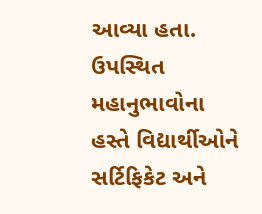આવ્યા હતા. ઉપસ્થિત મહાનુભાવોના હસ્તે વિદ્યાર્થીઓને સર્ટિફિકેટ અને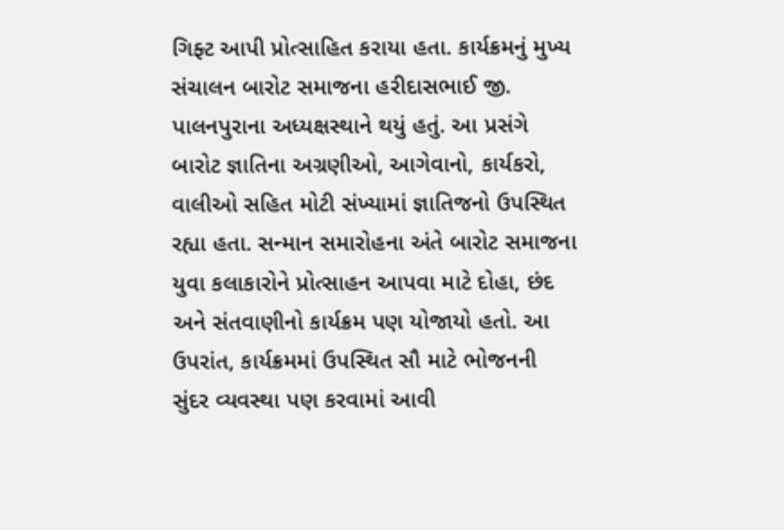ગિફ્ટ આપી પ્રોત્સાહિત કરાયા હતા. કાર્યક્રમનું મુખ્ય સંચાલન બારોટ સમાજના હરીદાસભાઈ જી. પાલનપુરાના અધ્યક્ષસ્થાને થયું હતું. આ પ્રસંગે બારોટ જ્ઞાતિના અગ્રણીઓ, આગેવાનો, કાર્યકરો, વાલીઓ સહિત મોટી સંખ્યામાં જ્ઞાતિજનો ઉપસ્થિત રહ્યા હતા. સન્માન સમારોહના અંતે બારોટ સમાજના યુવા કલાકારોને પ્રોત્સાહન આપવા માટે દોહા, છંદ અને સંતવાણીનો કાર્યક્રમ પણ યોજાયો હતો. આ ઉપરાંત, કાર્યક્રમમાં ઉપસ્થિત સૌ માટે ભોજનની સુંદર વ્યવસ્થા પણ કરવામાં આવી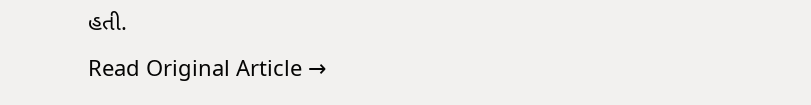હતી.
Read Original Article →